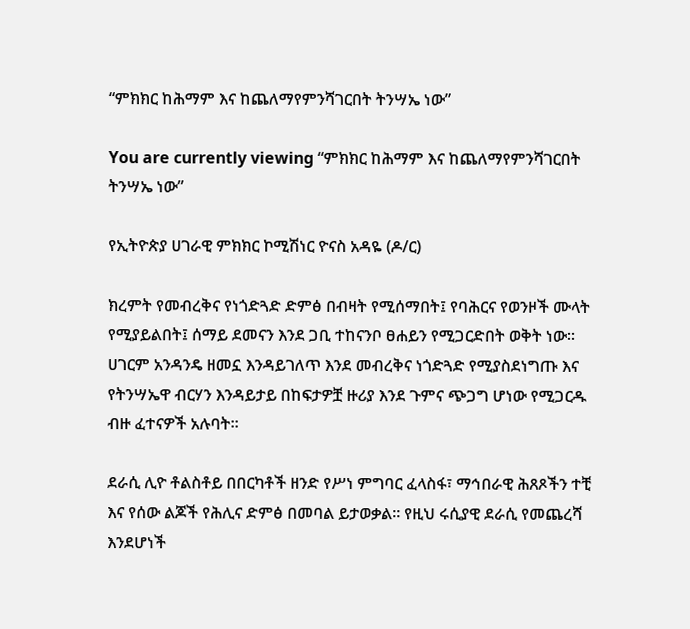“ምክክር ከሕማም እና ከጨለማየምንሻገርበት ትንሣኤ ነው”

You are currently viewing “ምክክር ከሕማም እና ከጨለማየምንሻገርበት ትንሣኤ ነው”

የኢትዮጵያ ሀገራዊ ምክክር ኮሚሽነር ዮናስ አዳዬ (ዶ/ር)

ክረምት የመብረቅና የነጎድጓድ ድምፅ በብዛት የሚሰማበት፤ የባሕርና የወንዞች ሙላት የሚያይልበት፤ ሰማይ ደመናን እንደ ጋቢ ተከናንቦ ፀሐይን የሚጋርድበት ወቅት ነው። ሀገርም አንዳንዴ ዘመኗ እንዳይገለጥ እንደ መብረቅና ነጎድጓድ የሚያስደነግጡ እና የትንሣኤዋ ብርሃን እንዳይታይ በከፍታዎቿ ዙሪያ እንደ ጉምና ጭጋግ ሆነው የሚጋርዱ ብዙ ፈተናዎች አሉባት።

ደራሲ ሊዮ ቶልስቶይ በበርካቶች ዘንድ የሥነ ምግባር ፈላስፋ፣ ማኅበራዊ ሕጸጾችን ተቺ እና የሰው ልጆች የሕሊና ድምፅ በመባል ይታወቃል። የዚህ ሩሲያዊ ደራሲ የመጨረሻ እንደሆነች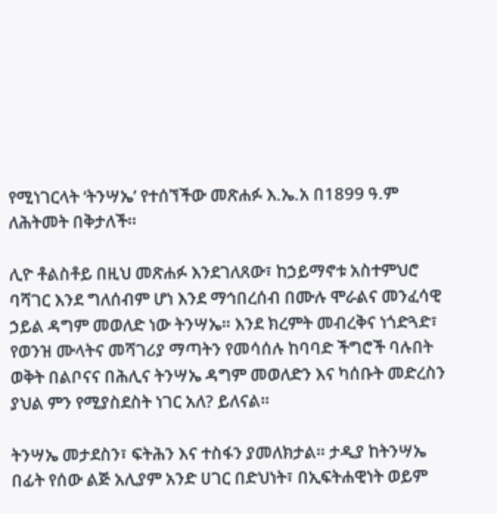የሚነገርላት ‘ትንሣኤ’ የተሰኘችው መጽሐፉ እ.ኤ.አ በ1899 ዓ.ም ለሕትመት በቅታለች።

ሊዮ ቶልስቶይ በዚህ መጽሐፉ እንደገለጸው፣ ከኃይማኖቱ አስተምህሮ ባሻገር እንደ ግለሰብም ሆነ እንደ ማኅበረሰብ በሙሉ ሞራልና መንፈሳዊ ኃይል ዳግም መወለድ ነው ትንሣኤ። እንደ ክረምት መብረቅና ነጎድጓድ፣ የወንዝ ሙላትና መሻገሪያ ማጣትን የመሳሰሉ ከባባድ ችግሮች ባሉበት ወቅት በልቦናና በሕሊና ትንሣኤ ዳግም መወለድን እና ካሰቡት መድረስን ያህል ምን የሚያስደስት ነገር አለ? ይለናል።

ትንሣኤ መታደስን፣ ፍትሕን እና ተስፋን ያመለክታል። ታዲያ ከትንሣኤ በፊት የሰው ልጅ አሊያም አንድ ሀገር በድህነት፣ በኢፍትሐዊነት ወይም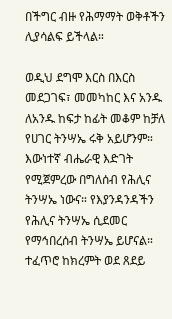በችግር ብዙ የሕማማት ወቅቶችን ሊያሳልፍ ይችላል።

ወዲህ ደግሞ እርስ በእርስ መደጋገፍ፣ መመካከር እና አንዱ ለአንዱ ከፍታ ከፊት መቆም ከቻለ የሀገር ትንሣኤ ሩቅ አይሆንም። እውነተኛ ብሔራዊ እድገት የሚጀምረው በግለሰብ የሕሊና ትንሣኤ ነውና። የእያንዳንዳችን የሕሊና ትንሣኤ ሲደመር የማኅበረሰብ ትንሣኤ ይሆናል። ተፈጥሮ ከክረምት ወደ ጸደይ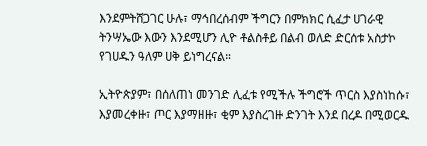እንደምትሸጋገር ሁሉ፣ ማኅበረሰብም ችግርን በምክክር ሲፈታ ሀገራዊ ትንሣኤው እውን እንደሚሆን ሊዮ ቶልስቶይ በልብ ወለድ ድርሰቱ አስታኮ የገሀዱን ዓለም ሀቅ ይነግረናል።

ኢትዮጵያም፣ በሰለጠነ መንገድ ሊፈቱ የሚችሉ ችግሮች ጥርስ እያስነከሱ፣ እያመረቀዙ፣ ጦር እያማዘዙ፣ ቂም እያስረገዙ ድንገት እንደ በረዶ በሚወርዱ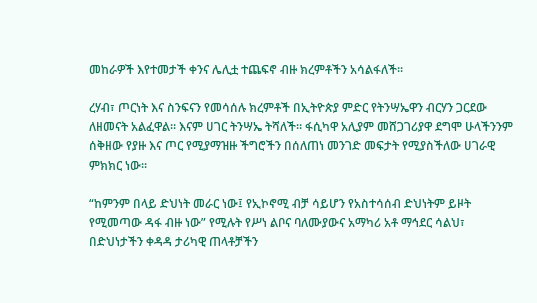መከራዎች እየተመታች ቀንና ሌሊቷ ተጨፍኖ ብዙ ክረምቶችን አሳልፋለች።

ረሃብ፣ ጦርነት እና ስንፍናን የመሳሰሉ ክረምቶች በኢትዮጵያ ምድር የትንሣኤዋን ብርሃን ጋርደው ለዘመናት አልፈዋል። እናም ሀገር ትንሣኤ ትሻለች። ፋሲካዋ አሊያም መሸጋገሪያዋ ደግሞ ሁላችንንም ሰቅዘው የያዙ እና ጦር የሚያማዝዙ ችግሮችን በሰለጠነ መንገድ መፍታት የሚያስችለው ሀገራዊ ምክክር ነው።

“ከምንም በላይ ድህነት መራር ነው፤ የኢኮኖሚ ብቻ ሳይሆን የአስተሳሰብ ድህነትም ይዞት የሚመጣው ዳፋ ብዙ ነው” የሚሉት የሥነ ልቦና ባለሙያውና አማካሪ አቶ ማኅደር ሳልህ፣ በድህነታችን ቀዳዳ ታሪካዊ ጠላቶቻችን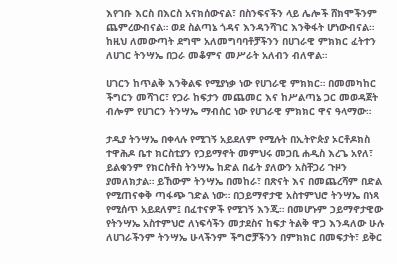እየገቡ እርስ በእርስ አናክሰውናል፣ በስንፍናችን ላይ ሌሎች ሸክሞችንም ጨምረውብናል። ወደ ስልጣኔ ጎዳና እንዳንሻገር እንቅፋት ሆነውብናል። ከዚህ ለመውጣት ደግሞ አለመግባባቶቻችንን በሀገራዊ ምክክር ፈትተን ለሀገር ትንሣኤ በጋራ መቆምና መሥራት አለብን ብለዋል።

ሀገርን ከጥልቅ እንቅልፍ የሚያነቃ ነው የሀገራዊ ምክክር። በመመካከር ችግርን መሻገር፣ የጋራ ከፍታን መጨመር እና ከሥልጣኔ ጋር መወዳጀት ብሎም የሀገርን ትንሣኤ ማብሰር ነው የሀገራዊ ምክክር ዋና ዓላማው።

ታዲያ ትንሣኤ በቀላሉ የሚገኝ አይደለም የሚሉት በኢትዮጵያ ኦርቶዶክስ ተዋሕዶ ቤተ ክርስቲያን የኃይማኖት መምህሩ መጋቢ ሐዲስ እረጌ አየለ፣ ይልቁንም የክርስቶስ ትንሣኤ ከድል በፊት ያለውን አስቸጋሪ ጉዞን ያመለክታል። ይኸውም ትንሣኤ በመከራ፣ በጽናት እና በመጨረሻም በድል የሚጠናቀቅ ጣፋጭ ገድል ነው። በኃይማኖታዊ አስተምህሮ ትንሣኤ በነጻ የሚሰጥ አይደለም፤ በፈተናዎች የሚገኝ እንጂ። በመሆኑም ኃይማኖታዊው የትንሣኤ አስተምህሮ ለነፍሳችን መታደስና ከፍታ ትልቅ ዋጋ እንዳለው ሁሉ ለሀገራችንም ትንሣኤ ሁላችንም ችግሮቻችንን በምክክር በመፍታት፣ ይቅር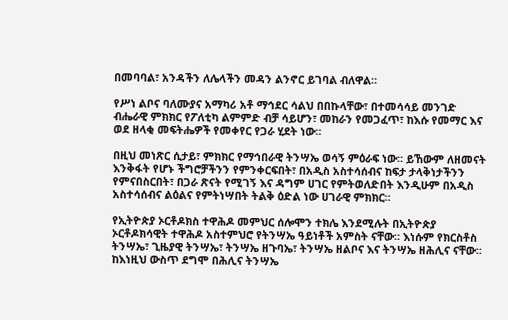በመባባል፣ አንዳችን ለሌላችን መዳን ልንኖር ይገባል ብለዋል።

የሥነ ልቦና ባለሙያና አማካሪ አቶ ማኅደር ሳልህ በበኩላቸው፣ በተመሳሳይ መንገድ ብሔራዊ ምክክር የፖለቲካ ልምምድ ብቻ ሳይሆን፣ መከራን የመጋፈጥ፣ ከእሱ የመማር እና ወደ ዘላቂ መፍትሔዎች የመቀየር የጋራ ሂደት ነው።

በዚህ መነጽር ሲታይ፣ ምክክር የማኅበራዊ ትንሣኤ ወሳኝ ምዕራፍ ነው። ይኸውም ለዘመናት እንቅፋት የሆኑ ችግሮቻችንን የምንቀርፍበት፣ በአዲስ አስተሳሰብና ከፍታ ታላቅነታችንን የምናበስርበት፣ በጋራ ጽናት የሚገኝ እና ዳግም ሀገር የምትወለድበት እንዲሁም በአዲስ አስተሳሰብና ልዕልና የምትነሣበት ትልቅ ዕድል ነው ሀገራዊ ምክክር።

የኢትዮጵያ ኦርቶዶክስ ተዋሕዶ መምህር ሰሎሞን ተክሌ እንደሚሉት በኢትዮጵያ ኦርቶዶክሳዊት ተዋሕዶ አስተምህሮ የትንሣኤ ዓይነቶች አምስት ናቸው። እነሱም የክርስቶስ ትንሣኤ፣ ጊዜያዊ ትንሣኤ፣ ትንሣኤ ዘጉባኤ፣ ትንሣኤ ዘልቦና እና ትንሣኤ ዘሕሊና ናቸው። ከእነዚህ ውስጥ ደግሞ በሕሊና ትንሣኤ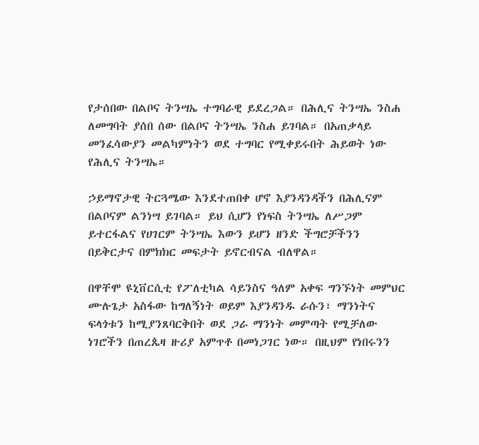የታሰበው በልቦና ትንሣኤ ተግባራዊ ይደረጋል። በሕሊና ትንሣኤ ንስሐ ለመግባት ያሰበ ሰው በልቦና ትንሣኤ ንስሐ ይገባል። በአጠቃላይ መንፈሳውያን መልካምነትን ወደ ተግባር የሚቀይሩበት ሕይወት ነው የሕሊና ትንሣኤ።

ኃይማኖታዊ ትርጓሜው እንደተጠበቀ ሆኖ እያንዳንዳችን በሕሊናም በልቦናም ልንነሣ ይገባል። ይህ ሲሆን የነፍስ ትንሣኤ ለሥጋም ይተርፋልና የሀገርም ትንሣኤ እውን ይሆን ዘንድ ችግሮቻችንን በይቅርታና በምክክር መፍታት ይኖርብናል ብለዋል።

በዋቸሞ ዩኒቨርሲቲ የፖለቲካል ሳይንስና ዓለም አቀፍ ግንኙነት መምህር ሙሉጌታ አስፋው ከግለኝነት ወይም እያንዳንዱ ራሱን፣ ማንነትና ፍላጎቱን ከሚያንጸባርቅበት ወደ ጋራ ማንነት መምጣት የሚቻለው ነገሮችን በጠረጴዛ ዙሪያ አምጥቶ በመነጋገር ነው። በዚህም የነበሩንን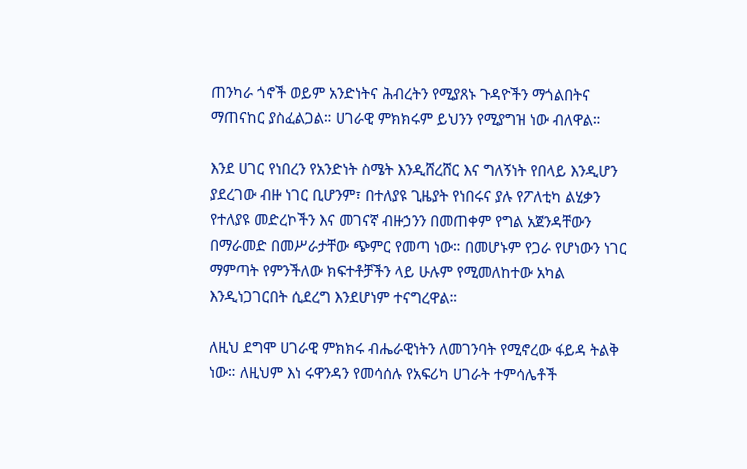ጠንካራ ጎኖች ወይም አንድነትና ሕብረትን የሚያጸኑ ጉዳዮችን ማጎልበትና ማጠናከር ያስፈልጋል። ሀገራዊ ምክክሩም ይህንን የሚያግዝ ነው ብለዋል።

እንደ ሀገር የነበረን የአንድነት ስሜት እንዲሸረሸር እና ግለኝነት የበላይ እንዲሆን ያደረገው ብዙ ነገር ቢሆንም፣ በተለያዩ ጊዜያት የነበሩና ያሉ የፖለቲካ ልሂቃን የተለያዩ መድረኮችን እና መገናኛ ብዙኃንን በመጠቀም የግል አጀንዳቸውን በማራመድ በመሥራታቸው ጭምር የመጣ ነው። በመሆኑም የጋራ የሆነውን ነገር ማምጣት የምንችለው ክፍተቶቻችን ላይ ሁሉም የሚመለከተው አካል እንዲነጋገርበት ሲደረግ እንደሆነም ተናግረዋል።

ለዚህ ደግሞ ሀገራዊ ምክክሩ ብሔራዊነትን ለመገንባት የሚኖረው ፋይዳ ትልቅ ነው። ለዚህም እነ ሩዋንዳን የመሳሰሉ የአፍሪካ ሀገራት ተምሳሌቶች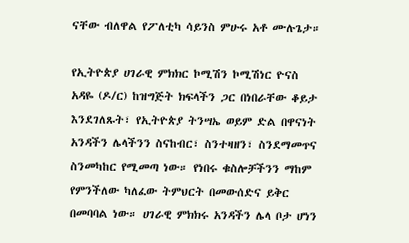ናቸው ብለዋል የፖለቲካ ሳይንስ ምሁሩ አቶ ሙሉጌታ።

የኢትዮጵያ ሀገራዊ ምክክር ኮሚሽን ኮሚሽነር ዮናስ አዳዬ (ዶ/ር) ከዝግጅት ክፍላችን ጋር በነበራቸው ቆይታ እንደገለጹት፣ የኢትዮጵያ ትንሣኤ ወይም ድል በዋናነት አንዳችን ሌላችንን ስናከብር፣ ስንተዛዘን፣ ስንደማመጥና ስንመካከር የሚመጣ ነው። የነበሩ ቁስሎቻችንን ማከም የምንችለው ካለፈው ትምህርት በመውሰድና ይቅር በመባባል ነው። ሀገራዊ ምክክሩ አንዳችን ሌላ ቦታ ሆነን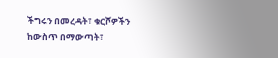ችግሩን በመረዳት፣ ቁርሾዎችን ከውስጥ በማውጣት፣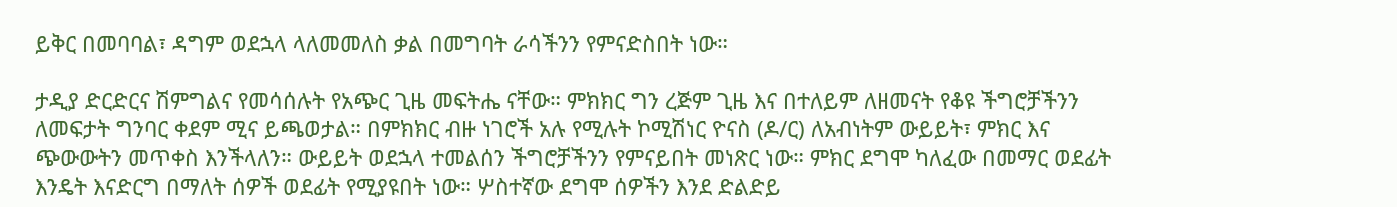ይቅር በመባባል፣ ዳግም ወደኋላ ላለመመለስ ቃል በመግባት ራሳችንን የምናድስበት ነው።

ታዲያ ድርድርና ሽምግልና የመሳሰሉት የአጭር ጊዜ መፍትሔ ናቸው። ምክክር ግን ረጅም ጊዜ እና በተለይም ለዘመናት የቆዩ ችግሮቻችንን ለመፍታት ግንባር ቀደም ሚና ይጫወታል። በምክክር ብዙ ነገሮች አሉ የሚሉት ኮሚሽነር ዮናስ (ዶ/ር) ለአብነትም ውይይት፣ ምክር እና ጭውውትን መጥቀስ እንችላለን። ውይይት ወደኋላ ተመልሰን ችግሮቻችንን የምናይበት መነጽር ነው። ምክር ደግሞ ካለፈው በመማር ወደፊት እንዴት እናድርግ በማለት ሰዎች ወደፊት የሚያዩበት ነው። ሦስተኛው ደግሞ ሰዎችን እንደ ድልድይ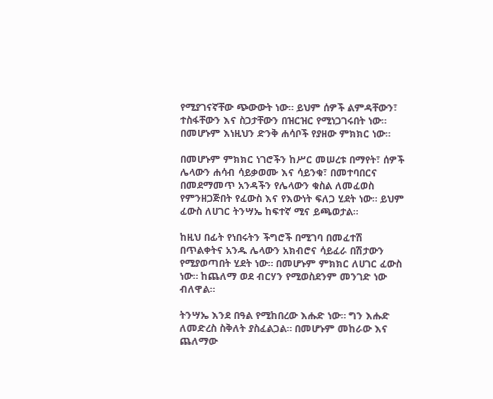የሚያገናኛቸው ጭውውት ነው። ይህም ሰዎች ልምዳቸውን፣ ተስፋቸውን እና ስጋታቸውን በዝርዝር የሚነጋገሩበት ነው። በመሆኑም እነዚህን ድንቅ ሐሳቦች የያዘው ምክክር ነው።

በመሆኑም ምክክር ነገሮችን ከሥር መሠረቱ በማየት፣ ሰዎች ሌላውን ሐሳብ ሳይቃወሙ እና ሳይንቁ፣ በመተባበርና በመደማመጥ አንዳችን የሌላውን ቁስል ለመፈወስ የምንዘጋጅበት የፈውስ እና የእውነት ፍለጋ ሂደት ነው። ይህም ፈውስ ለሀገር ትንሣኤ ከፍተኛ ሚና ይጫወታል።

ከዚህ በፊት የነበሩትን ችግሮች በሚገባ በመፈተሽ በጥልቀትና አንዱ ሌላውን አክብሮና ሳይፈራ በሽታውን የሚያወጣበት ሂደት ነው። በመሆኑም ምክክር ለሀገር ፈውስ ነው። ከጨለማ ወደ ብርሃን የሚወስደንም መንገድ ነው ብለዋል።

ትንሣኤ እንደ በዓል የሚከበረው እሑድ ነው። ግን እሑድ ለመድረስ ስቅለት ያስፈልጋል። በመሆኑም መከራው እና ጨለማው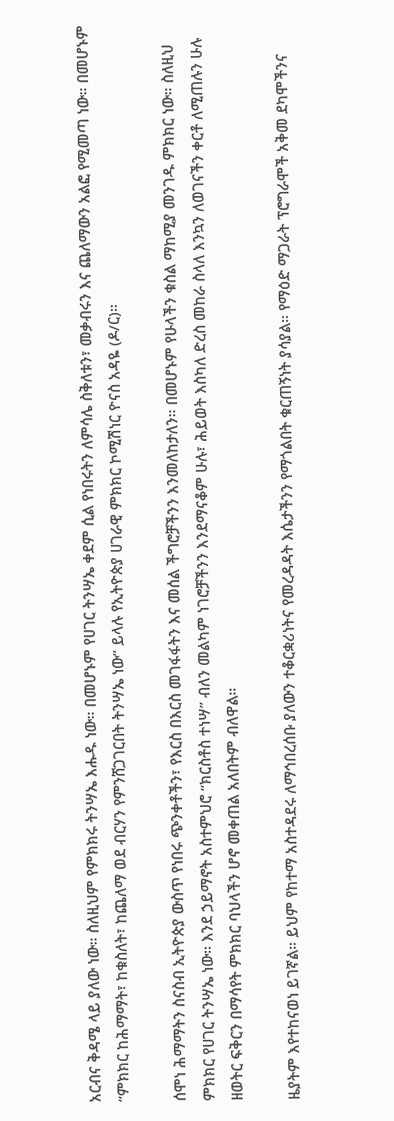አርብና ቅዳሜ ላይ ያለው ነው። ስለዚህም የምክክሩ ትንሣኤ እሑዱ ነው። በመሆኑም የሀገር ትንሣኤ ቀደም ሲል የነበሩትን ለምሳሌ ስቅለቱን፣ መቃብሩን እና ጨለማውን አልፎ የሚመጣ ነው። በመሆኑም “ምክክር ከሕማማት፣ ከቁስለት፣ ከጨለማ ወደ ብርሃን የምንሸጋገርበት ትንሣኤ ነው” ይላሉ የኢትዮጵያ ሀገራዊ ምክክር ኮሚሽነር ዮናስ አዳዬ (ዶ/ር)።

ሰሞነ ሕማማትን ስናስብ ኢትዮጵያ ውስጥ የነበሩ ጭንቀቶችን፣ የእርስ በእርስ መገፋፋትን እና መሰል ችግሮቻችንን እንመለከታለን። በመሆኑም የሁላችን ቁስል ማከሚያ መንገዱ ምክክር ነው። ስለዚህ ምክክር የሀገር ትንሣኤ ነው። እንደ ኃይማኖት አስተምህሮ “ክርስቶስ ተነሣ” ብለን መልካም ነገሮቻችንን እንደማናቆም ሁሉ፣ ሕይወት እስካለ ድረስ መከራ ስላለ እንኳን ለወገናችን ቀርቶ ለሚጠሉን ሁሉ ዘወትር ፍቅርን በማሳየት ምክክር ባህላችን ሆኖ መቀጠል አለበትም ብለዋል።

ዜያትም እየተከናወነ ይገኛል። ይህም የከተማ አስተዳደሩ ለማኅበረሰቡ ያለውን ተቆርቋሪነትና የመረዳዳት እሴታችንን የማጎልበት ቁርጠኝነት ያሳያል። የማዕድ ማጋራት ፕሮግራሞች አቅመ ደካሞችንና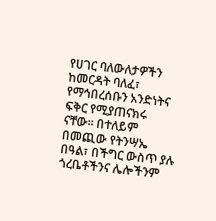የሀገር ባለውለታዎችን ከመርዳት ባለፈ፣ የማኅበረሰቡን አንድነትና ፍቅር የሚያጠናክሩ ናቸው። በተለይም በመጪው የትንሣኤ በዓል፣ በችግር ውስጥ ያሉ ጎረቤቶችንና ሌሎችንም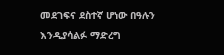መደገፍና ደስተኛ ሆነው በዓሉን እንዲያሳልፉ ማድረግ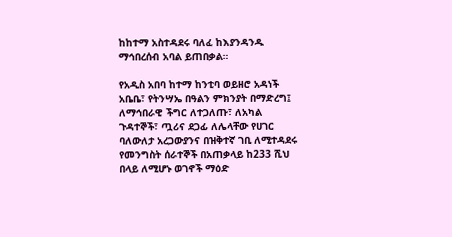ከከተማ አስተዳደሩ ባለፈ ከእያንዳንዱ ማኅበረሰብ አባል ይጠበቃል።

የአዲስ አበባ ከተማ ከንቲባ ወይዘሮ አዳነች አቤቤ፣ የትንሣኤ በዓልን ምክንያት በማድረግ፤ ለማኅበራዊ ችግር ለተጋለጡ፣ ለአካል ጉዳተኞች፣ ጧሪና ደጋፊ ለሌላቸው የሀገር ባለውለታ አረጋውያንና በዝቅተኛ ገቢ ለሚተዳደሩ የመንግስት ሰራተኞች በአጠቃላይ ከ233 ሺህ በላይ ለሚሆኑ ወገኖች ማዕድ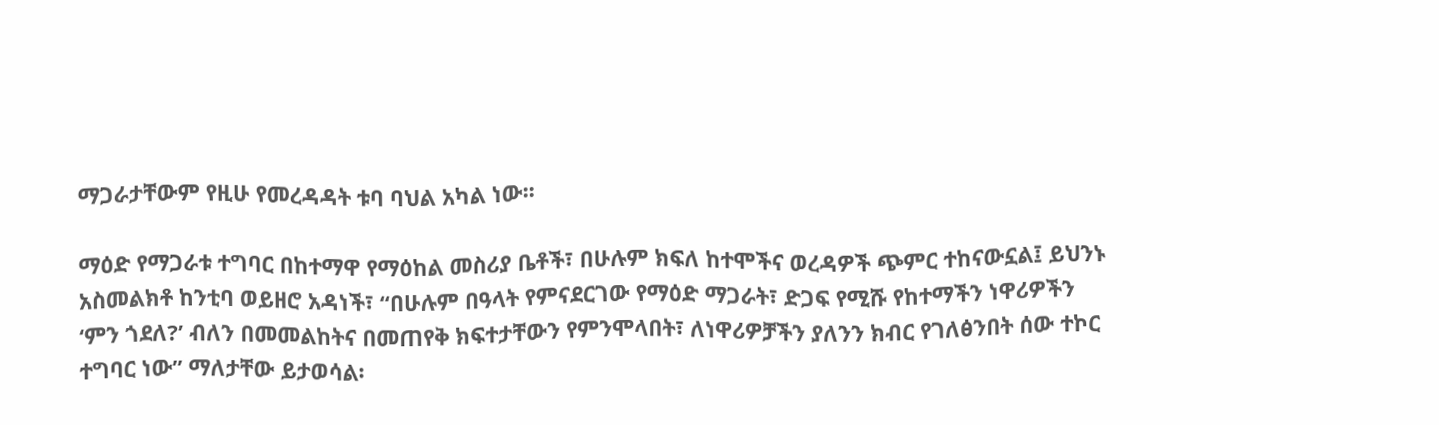ማጋራታቸውም የዚሁ የመረዳዳት ቱባ ባህል አካል ነው፡፡

ማዕድ የማጋራቱ ተግባር በከተማዋ የማዕከል መስሪያ ቤቶች፣ በሁሉም ክፍለ ከተሞችና ወረዳዎች ጭምር ተከናውኗል፤ ይህንኑ አስመልክቶ ከንቲባ ወይዘሮ አዳነች፣ “በሁሉም በዓላት የምናደርገው የማዕድ ማጋራት፣ ድጋፍ የሚሹ የከተማችን ነዋሪዎችን ‘ምን ጎደለ?’ ብለን በመመልከትና በመጠየቅ ክፍተታቸውን የምንሞላበት፣ ለነዋሪዎቻችን ያለንን ክብር የገለፅንበት ሰው ተኮር ተግባር ነው” ማለታቸው ይታወሳል፡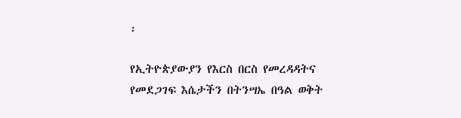፡

የኢትዮጵያውያን የእርስ በርስ የመረዳዳትና የመደጋገፍ እሴታችን በትንሣኤ በዓል ወቅት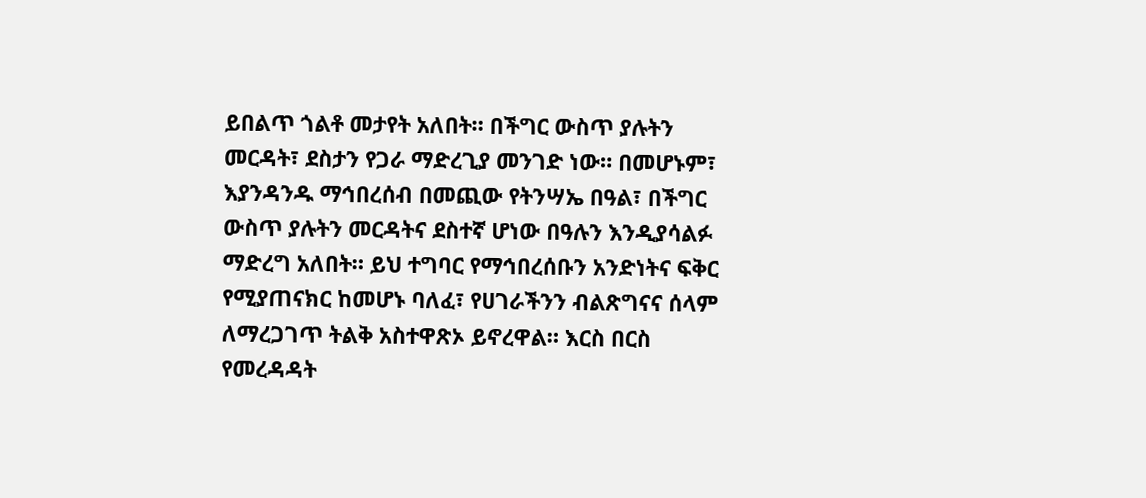ይበልጥ ጎልቶ መታየት አለበት። በችግር ውስጥ ያሉትን መርዳት፣ ደስታን የጋራ ማድረጊያ መንገድ ነው። በመሆኑም፣ እያንዳንዱ ማኅበረሰብ በመጪው የትንሣኤ በዓል፣ በችግር ውስጥ ያሉትን መርዳትና ደስተኛ ሆነው በዓሉን እንዲያሳልፉ ማድረግ አለበት። ይህ ተግባር የማኅበረሰቡን አንድነትና ፍቅር የሚያጠናክር ከመሆኑ ባለፈ፣ የሀገራችንን ብልጽግናና ሰላም ለማረጋገጥ ትልቅ አስተዋጽኦ ይኖረዋል። እርስ በርስ የመረዳዳት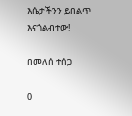እሴታችንን ይበልጥ እናጎልብተው!

በመለሰ ተሰጋ

0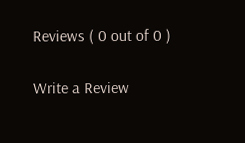Reviews ( 0 out of 0 )

Write a Review